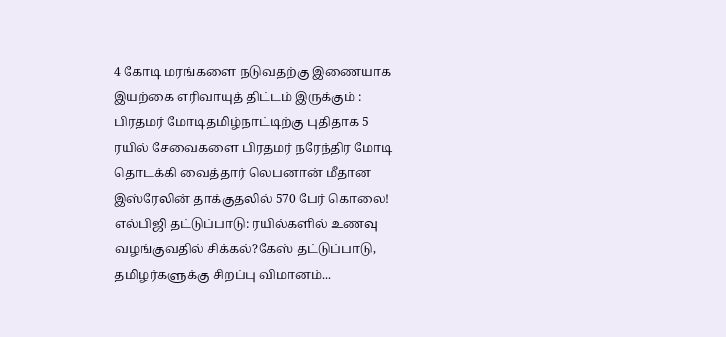4 கோடி மரங்களை நடுவதற்கு இணையாக இயற்கை எரிவாயுத் திட்டம் இருக்கும் : பிரதமர் மோடிதமிழ்நாட்டிற்கு புதிதாக 5 ரயில் சேவைகளை பிரதமர் நரேந்திர மோடி தொடக்கி வைத்தார் லெபனான் மீதான இஸ்ரேலின் தாக்குதலில் 570 பேர் கொலை! எல்பிஜி தட்டுப்பாடு: ரயில்களில் உணவு வழங்குவதில் சிக்கல்?கேஸ் தட்டுப்பாடு, தமிழர்களுக்கு சிறப்பு விமானம்...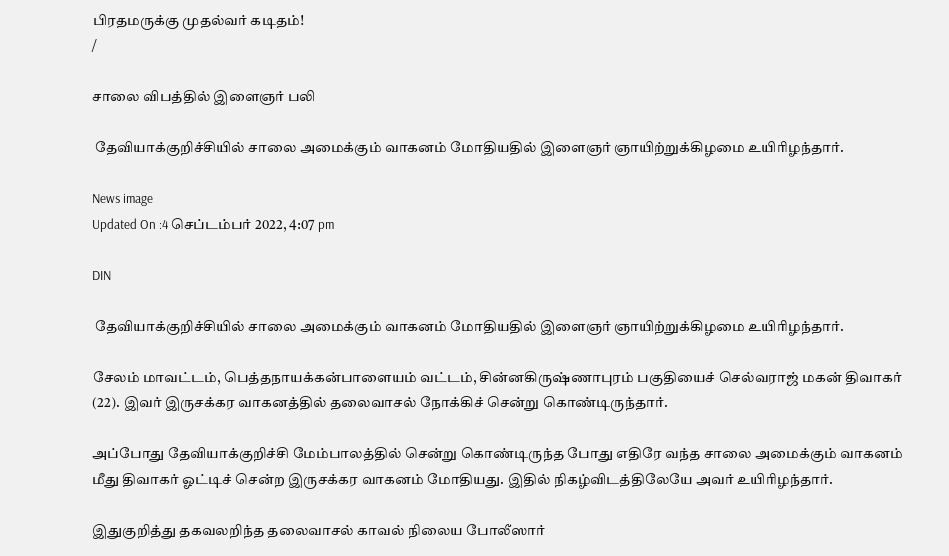பிரதமருக்கு முதல்வர் கடிதம்!
/

சாலை விபத்தில் இளைஞர் பலி

 தேவியாக்குறிச்சியில் சாலை அமைக்கும் வாகனம் மோதியதில் இளைஞர் ஞாயிற்றுக்கிழமை உயிரிழந்தார்.

News image
Updated On :4 செப்டம்பர் 2022, 4:07 pm

DIN

 தேவியாக்குறிச்சியில் சாலை அமைக்கும் வாகனம் மோதியதில் இளைஞர் ஞாயிற்றுக்கிழமை உயிரிழந்தார்.

சேலம் மாவட்டம், பெத்தநாயக்கன்பாளையம் வட்டம், சின்னகிருஷ்ணாபுரம் பகுதியைச் செல்வராஜ் மகன் திவாகர் (22). இவர் இருசக்கர வாகனத்தில் தலைவாசல் நோக்கிச் சென்று கொண்டிருந்தார்.

அப்போது தேவியாக்குறிச்சி மேம்பாலத்தில் சென்று கொண்டிருந்த போது எதிரே வந்த சாலை அமைக்கும் வாகனம் மீது திவாகர் ஓட்டிச் சென்ற இருசக்கர வாகனம் மோதியது. இதில் நிகழ்விடத்திலேயே அவர் உயிரிழந்தார்.

இதுகுறித்து தகவலறிந்த தலைவாசல் காவல் நிலைய போலீஸார்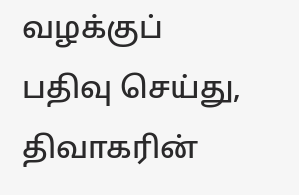வழக்குப் பதிவு செய்து, திவாகரின்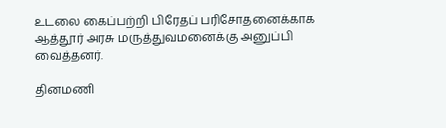உடலை கைப்பற்றி பிரேதப் பரிசோதனைக்காக ஆத்தூர் அரசு மருத்துவமனைக்கு அனுப்பி வைத்தனர்.

தினமணி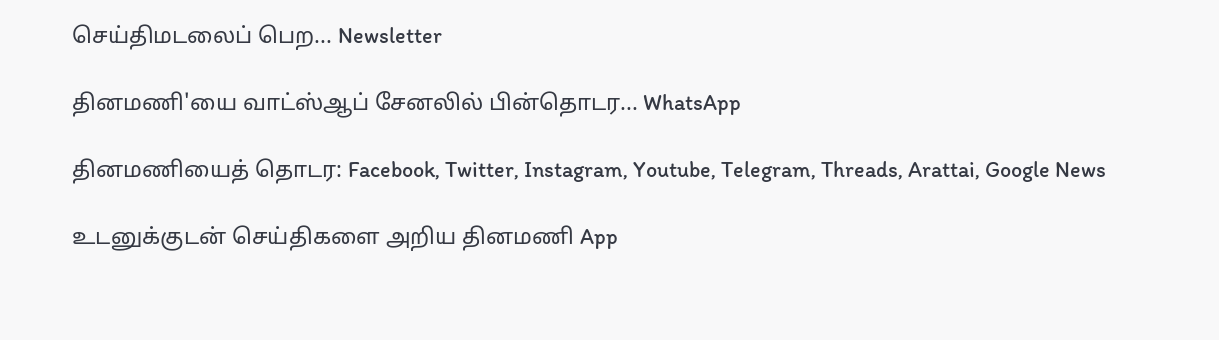செய்திமடலைப் பெற... Newsletter

தினமணி'யை வாட்ஸ்ஆப் சேனலில் பின்தொடர... WhatsApp

தினமணியைத் தொடர: Facebook, Twitter, Instagram, Youtube, Telegram, Threads, Arattai, Google News

உடனுக்குடன் செய்திகளை அறிய தினமணி App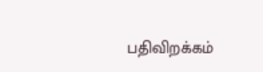பதிவிறக்கம்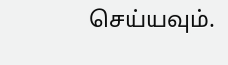செய்யவும்.